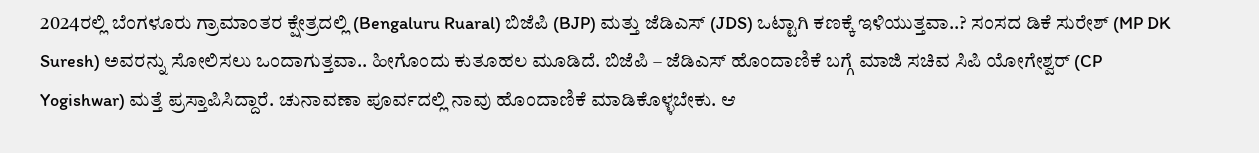2024ರಲ್ಲಿ ಬೆಂಗಳೂರು ಗ್ರಾಮಾಂತರ ಕ್ಷೇತ್ರದಲ್ಲಿ (Bengaluru Ruaral) ಬಿಜೆಪಿ (BJP) ಮತ್ತು ಜೆಡಿಎಸ್ (JDS) ಒಟ್ಟಾಗಿ ಕಣಕ್ಕೆ ಇಳಿಯುತ್ತವಾ..? ಸಂಸದ ಡಿಕೆ ಸುರೇಶ್ (MP DK Suresh) ಅವರನ್ನು ಸೋಲಿಸಲು ಒಂದಾಗುತ್ತವಾ.. ಹೀಗೊಂದು ಕುತೂಹಲ ಮೂಡಿದೆ. ಬಿಜೆಪಿ – ಜೆಡಿಎಸ್ ಹೊಂದಾಣಿಕೆ ಬಗ್ಗೆ ಮಾಜಿ ಸಚಿವ ಸಿಪಿ ಯೋಗೇಶ್ವರ್ (CP Yogishwar) ಮತ್ತೆ ಪ್ರಸ್ತಾಪಿಸಿದ್ದಾರೆ. ಚುನಾವಣಾ ಪೂರ್ವದಲ್ಲಿ ನಾವು ಹೊಂದಾಣಿಕೆ ಮಾಡಿಕೊಳ್ಳಬೇಕು. ಆ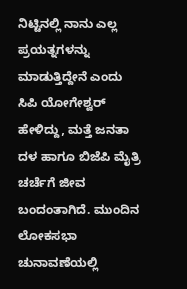ನಿಟ್ಟಿನಲ್ಲಿ ನಾನು ಎಲ್ಲ ಪ್ರಯತ್ನಗಳನ್ನು ಮಾಡುತ್ತಿದ್ದೇನೆ ಎಂದು ಸಿಪಿ ಯೋಗೇಶ್ವರ್ ಹೇಳಿದ್ದು, ಮತ್ತೆ ಜನತಾ ದಳ ಹಾಗೂ ಬಿಜೆಪಿ ಮೈತ್ರಿ ಚರ್ಚೆಗೆ ಜೀವ ಬಂದಂತಾಗಿದೆ. ಮುಂದಿನ ಲೋಕಸಭಾ ಚುನಾವಣೆಯಲ್ಲಿ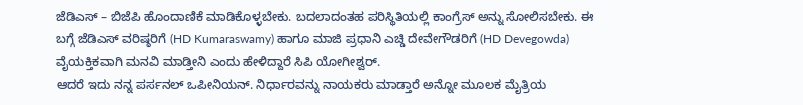ಜೆಡಿಎಸ್ – ಬಿಜೆಪಿ ಹೊಂದಾಣಿಕೆ ಮಾಡಿಕೊಳ್ಳಬೇಕು. ಬದಲಾದಂತಹ ಪರಿಸ್ಥಿತಿಯಲ್ಲಿ ಕಾಂಗ್ರೆಸ್ ಅನ್ನು ಸೋಲಿಸಬೇಕು. ಈ ಬಗ್ಗೆ ಜೆಡಿಎಸ್ ವರಿಷ್ಠರಿಗೆ (HD Kumaraswamy) ಹಾಗೂ ಮಾಜಿ ಪ್ರಧಾನಿ ಎಚ್ಡಿ ದೇವೇಗೌಡರಿಗೆ (HD Devegowda) ವೈಯಕ್ತಿಕವಾಗಿ ಮನವಿ ಮಾಡ್ತೀನಿ ಎಂದು ಹೇಳಿದ್ದಾರೆ ಸಿಪಿ ಯೋಗೀಶ್ವರ್.
ಆದರೆ ಇದು ನನ್ನ ಪರ್ಸನಲ್ ಒಪೀನಿಯನ್. ನಿರ್ಧಾರವನ್ನು ನಾಯಕರು ಮಾಡ್ತಾರೆ ಅನ್ನೋ ಮೂಲಕ ಮೈತ್ರಿಯ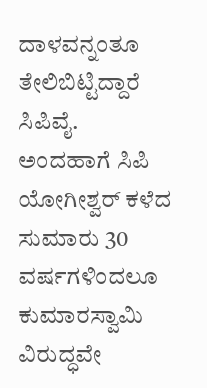ದಾಳವನ್ನಂತೂ ತೇಲಿಬಿಟ್ಟಿದ್ದಾರೆ ಸಿಪಿವೈ.
ಅಂದಹಾಗೆ ಸಿಪಿ ಯೋಗೀಶ್ವರ್ ಕಳೆದ ಸುಮಾರು 30 ವರ್ಷಗಳಿಂದಲೂ ಕುಮಾರಸ್ವಾಮಿ ವಿರುದ್ಧವೇ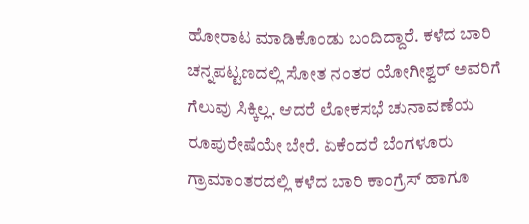ಹೋರಾಟ ಮಾಡಿಕೊಂಡು ಬಂದಿದ್ದಾರೆ. ಕಳೆದ ಬಾರಿ ಚನ್ನಪಟ್ಟಣದಲ್ಲಿ ಸೋತ ನಂತರ ಯೋಗೀಶ್ವರ್ ಅವರಿಗೆ ಗೆಲುವು ಸಿಕ್ಕಿಲ್ಲ. ಆದರೆ ಲೋಕಸಭೆ ಚುನಾವಣೆಯ ರೂಪುರೇಷೆಯೇ ಬೇರೆ. ಏಕೆಂದರೆ ಬೆಂಗಳೂರು ಗ್ರಾಮಾಂತರದಲ್ಲಿ ಕಳೆದ ಬಾರಿ ಕಾಂಗ್ರೆಸ್ ಹಾಗೂ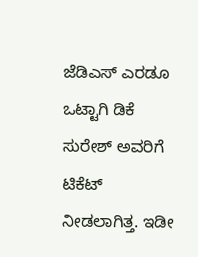ಜೆಡಿಎಸ್ ಎರಡೂ ಒಟ್ಟಾಗಿ ಡಿಕೆ ಸುರೇಶ್ ಅವರಿಗೆ ಟಿಕೆಟ್ ನೀಡಲಾಗಿತ್ತ. ಇಡೀ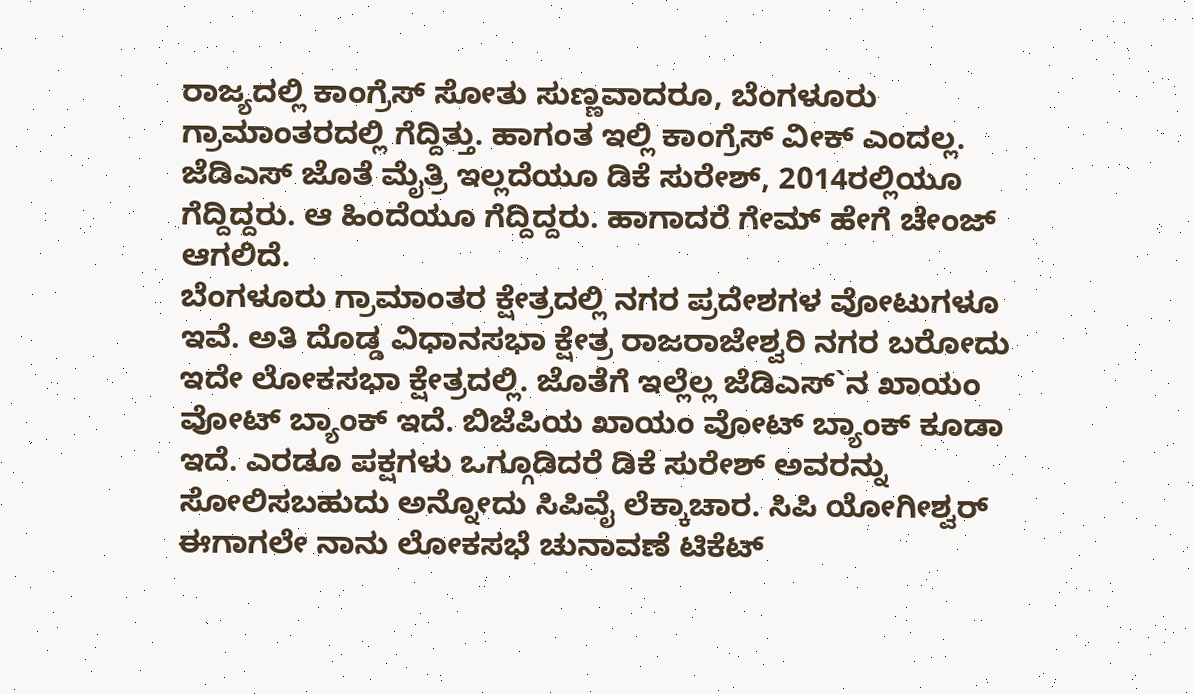ರಾಜ್ಯದಲ್ಲಿ ಕಾಂಗ್ರೆಸ್ ಸೋತು ಸುಣ್ಣವಾದರೂ, ಬೆಂಗಳೂರು ಗ್ರಾಮಾಂತರದಲ್ಲಿ ಗೆದ್ದಿತ್ತು. ಹಾಗಂತ ಇಲ್ಲಿ ಕಾಂಗ್ರೆಸ್ ವೀಕ್ ಎಂದಲ್ಲ. ಜೆಡಿಎಸ್ ಜೊತೆ ಮೈತ್ರಿ ಇಲ್ಲದೆಯೂ ಡಿಕೆ ಸುರೇಶ್, 2014ರಲ್ಲಿಯೂ ಗೆದ್ದಿದ್ದರು. ಆ ಹಿಂದೆಯೂ ಗೆದ್ದಿದ್ದರು. ಹಾಗಾದರೆ ಗೇಮ್ ಹೇಗೆ ಚೇಂಜ್ ಆಗಲಿದೆ.
ಬೆಂಗಳೂರು ಗ್ರಾಮಾಂತರ ಕ್ಷೇತ್ರದಲ್ಲಿ ನಗರ ಪ್ರದೇಶಗಳ ವೋಟುಗಳೂ ಇವೆ. ಅತಿ ದೊಡ್ಡ ವಿಧಾನಸಭಾ ಕ್ಷೇತ್ರ ರಾಜರಾಜೇಶ್ವರಿ ನಗರ ಬರೋದು ಇದೇ ಲೋಕಸಭಾ ಕ್ಷೇತ್ರದಲ್ಲಿ. ಜೊತೆಗೆ ಇಲ್ಲೆಲ್ಲ ಜೆಡಿಎಸ್`ನ ಖಾಯಂ ವೋಟ್ ಬ್ಯಾಂಕ್ ಇದೆ. ಬಿಜೆಪಿಯ ಖಾಯಂ ವೋಟ್ ಬ್ಯಾಂಕ್ ಕೂಡಾ ಇದೆ. ಎರಡೂ ಪಕ್ಷಗಳು ಒಗ್ಗೂಡಿದರೆ ಡಿಕೆ ಸುರೇಶ್ ಅವರನ್ನು ಸೋಲಿಸಬಹುದು ಅನ್ನೋದು ಸಿಪಿವೈ ಲೆಕ್ಕಾಚಾರ. ಸಿಪಿ ಯೋಗೀಶ್ವರ್ ಈಗಾಗಲೇ ನಾನು ಲೋಕಸಭೆ ಚುನಾವಣೆ ಟಿಕೆಟ್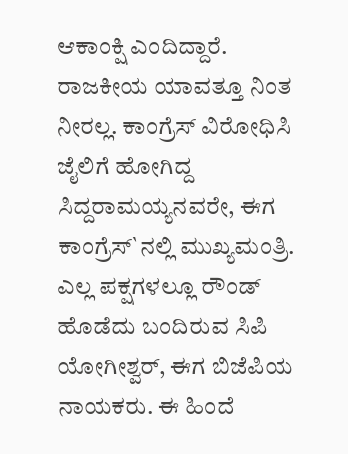ಆಕಾಂಕ್ಷಿ ಎಂದಿದ್ದಾರೆ.
ರಾಜಕೀಯ ಯಾವತ್ತೂ ನಿಂತ ನೀರಲ್ಲ. ಕಾಂಗ್ರೆಸ್ ವಿರೋಧಿಸಿ ಜೈಲಿಗೆ ಹೋಗಿದ್ದ ಸಿದ್ದರಾಮಯ್ಯನವರೇ, ಈಗ ಕಾಂಗ್ರೆಸ್`ನಲ್ಲಿ ಮುಖ್ಯಮಂತ್ರಿ. ಎಲ್ಲ ಪಕ್ಷಗಳಲ್ಲೂ ರೌಂಡ್ ಹೊಡೆದು ಬಂದಿರುವ ಸಿಪಿ ಯೋಗೀಶ್ವರ್, ಈಗ ಬಿಜೆಪಿಯ ನಾಯಕರು. ಈ ಹಿಂದೆ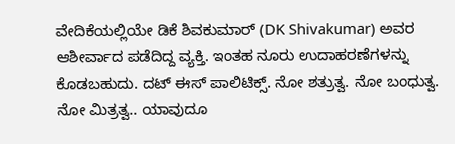ವೇದಿಕೆಯಲ್ಲಿಯೇ ಡಿಕೆ ಶಿವಕುಮಾರ್ (DK Shivakumar) ಅವರ ಆಶೀರ್ವಾದ ಪಡೆದಿದ್ದ ವ್ಯಕ್ತಿ. ಇಂತಹ ನೂರು ಉದಾಹರಣೆಗಳನ್ನು ಕೊಡಬಹುದು. ದಟ್ ಈಸ್ ಪಾಲಿಟಿಕ್ಸ್. ನೋ ಶತ್ರುತ್ವ. ನೋ ಬಂಧುತ್ವ. ನೋ ಮಿತ್ರತ್ವ.. ಯಾವುದೂ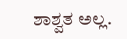ಶಾಶ್ವತ ಅಲ್ಲ.